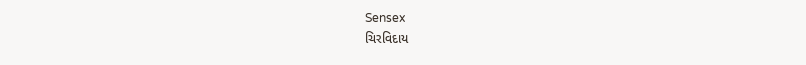Sensex
ચિરવિદાય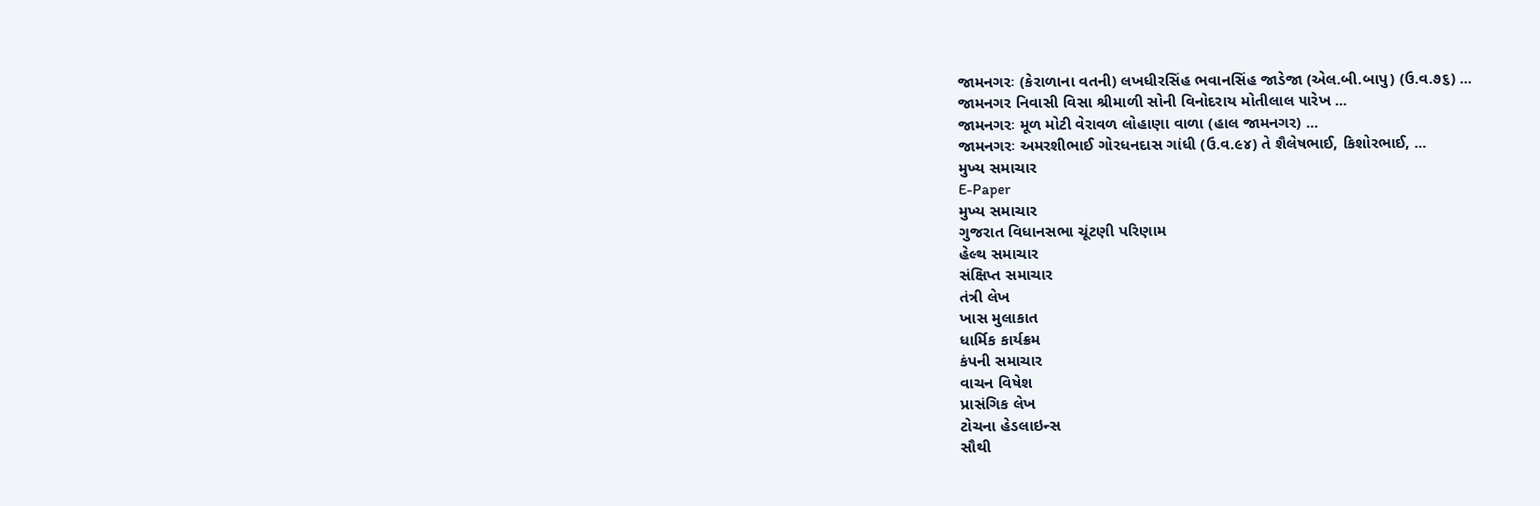જામનગરઃ (કેરાળાના વતની) લખધીરસિંહ ભવાનસિંહ જાડેજા (એલ.બી.બાપુ) (ઉ.વ.૭૬) ...
જામનગર નિવાસી વિસા શ્રીમાળી સોની વિનોદરાય મોતીલાલ ૫ારેખ ...
જામનગરઃ મૂળ મોટી વેરાવળ લોહાણા વાળા (હાલ જામનગર) ...
જામનગરઃ અમરશીભાઈ ગોરધનદાસ ગાંધી (ઉ.વ.૯૪) તે શૈલેષભાઈ, કિશોરભાઈ, ...
મુખ્ય સમાચાર
E-Paper
મુખ્ય સમાચાર
ગુજરાત વિધાનસભા ચૂંટણી પરિણામ
હેલ્થ સમાચાર
સંક્ષિપ્ત સમાચાર
તંત્રી લેખ
ખાસ મુલાકાત
ધાર્મિક કાર્યક્રમ
કંપની સમાચાર
વાચન વિષેશ
પ્રાસંગિક લેખ
ટોચના હેડલાઇન્સ
સૌથી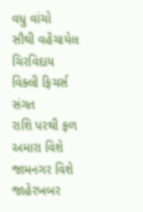વધુ વાંચો
સૌથી વહેંચાયેલ
ચિરવિદાય
વિક્લી ફિચર્સ
સંગત
રાશિ પરથી ફળ
અમારા વિશે
જામનગર વિશે
જાહેરખબર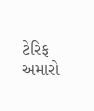ટેરિફ
અમારો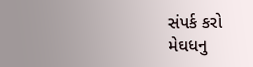સંપર્ક કરો
મેઘધનુ